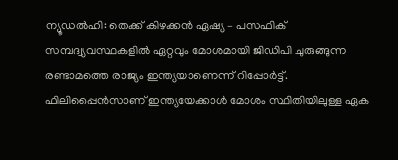ന്യൂഡൽഹി: തെക്ക് കിഴക്കൻ ഏഷ്യ – പസഫിക് സമ്പദ്വ്യവസ്ഥകളിൽ ഏറ്റവും മോശമായി ജിഡിപി ചുരുങ്ങുന്ന രണ്ടാമത്തെ രാജ്യം ഇന്ത്യയാണെന്ന് റിപ്പോർട്ട്. ഫിലിപ്പൈൻസാണ് ഇന്ത്യയേക്കാൾ മോശം സ്ഥിതിയിലുള്ള ഏക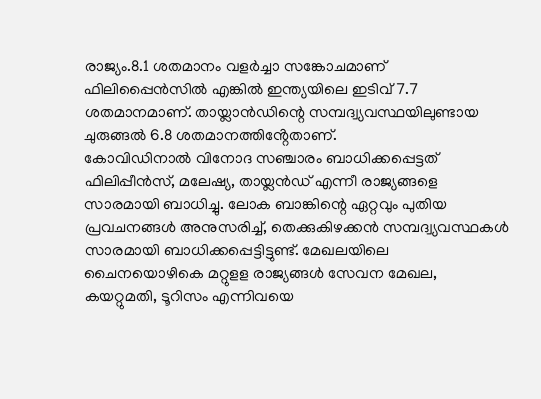രാജ്യം.8.1 ശതമാനം വളർച്ചാ സങ്കോചമാണ് ഫിലിപ്പൈൻസിൽ എങ്കിൽ ഇന്ത്യയിലെ ഇടിവ് 7.7 ശതമാനമാണ്. തായ്ലാൻഡിന്റെ സമ്പദ്വ്യവസ്ഥയിലുണ്ടായ ചുരുങ്ങൽ 6.8 ശതമാനത്തിൻ്റേതാണ്.
കോവിഡിനാൽ വിനോദ സഞ്ചാരം ബാധിക്കപ്പെട്ടത് ഫിലിപ്പീൻസ്, മലേഷ്യ, തായ്ലൻഡ് എന്നീ രാജ്യങ്ങളെ സാരമായി ബാധിച്ചു. ലോക ബാങ്കിന്റെ ഏറ്റവും പുതിയ പ്രവചനങ്ങൾ അനുസരിച്ച്, തെക്കുകിഴക്കൻ സമ്പദ്വ്യവസ്ഥകൾ സാരമായി ബാധിക്കപ്പെട്ടിട്ടുണ്ട്. മേഖലയിലെ ചൈനയൊഴികെ മറ്റുളള രാജ്യങ്ങൾ സേവന മേഖല, കയറ്റുമതി, ടൂറിസം എന്നിവയെ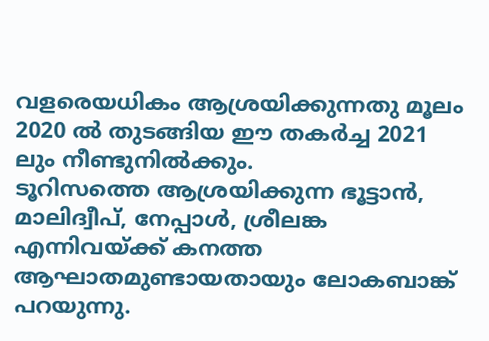വളരെയധികം ആശ്രയിക്കുന്നതു മൂലം 2020 ൽ തുടങ്ങിയ ഈ തകർച്ച 2021 ലും നീണ്ടുനിൽക്കും.
ടൂറിസത്തെ ആശ്രയിക്കുന്ന ഭൂട്ടാൻ, മാലിദ്വീപ്, നേപ്പാൾ, ശ്രീലങ്ക എന്നിവയ്ക്ക് കനത്ത ആഘാതമുണ്ടായതായും ലോകബാങ്ക് പറയുന്നു.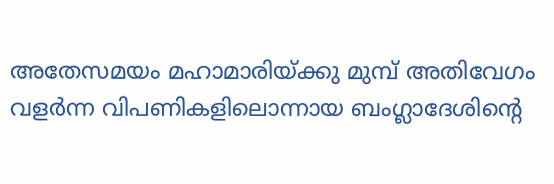അതേസമയം മഹാമാരിയ്ക്കു മുമ്പ് അതിവേഗം വളർന്ന വിപണികളിലൊന്നായ ബംഗ്ലാദേശിന്റെ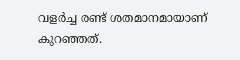വളർച്ച രണ്ട് ശതമാനമായാണ് കുറഞ്ഞത്.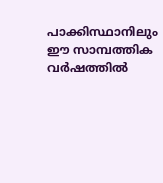പാക്കിസ്ഥാനിലും ഈ സാമ്പത്തിക വർഷത്തിൽ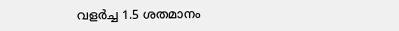വളർച്ച 1.5 ശതമാനം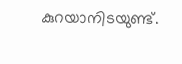കുറയാനിടയുണ്ട്.